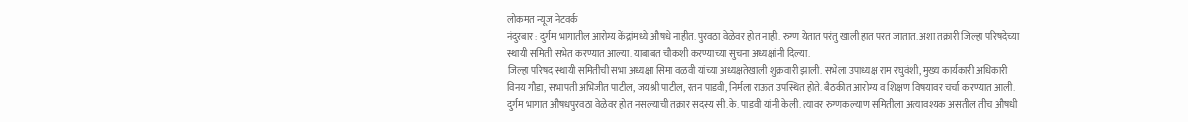लोकमत न्यूज नेटवर्क
नंदुरबार : दुर्गम भागातील आरोग्य केंद्रांमध्ये औषधे नाहीत. पुरवठा वेळेवर होत नाही. रुग्ण येतात परंतु खाली हात परत जातात. अशा तक्रारी जिल्हा परिषदेच्या स्थायी समिती सभेत करण्यात आल्या. याबाबत चौकशी करण्याच्या सुचना अध्यक्षांनी दिल्या.
जिल्हा परिषद स्थायी समितीची सभा अध्यक्षा सिमा वळवी यांच्या अध्यक्षतेखाली शुक्रवारी झाली. सभेला उपाध्यक्ष राम रघुवंशी, मुख्य कार्यकारी अधिकारी विनय गौडा, सभापती अभिजीत पाटील, जयश्री पाटील, रतन पाडवी, निर्मला राऊत उपस्थित होते. बैठकीत आरोग्य व शिक्षण विषयावर चर्चा करण्यात आली.
दुर्गम भागात औषधपुरवठा वेळेवर होत नसल्याची तक्रार सदस्य सी.के. पाडवी यांनी केली. त्यावर रुग्णकल्याण समितीला अत्यावश्यक असतील तीच औषधी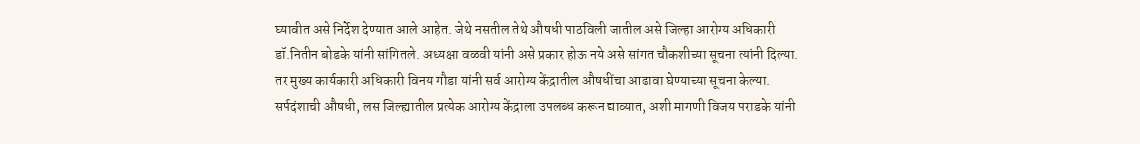घ्यावीत असे निर्देश देण्यात आले आहेत. जेथे नसतील तेथे औषधी पाठविली जातील असे जिल्हा आरोग्य अधिकारी डॉ.नितीन बोडके यांनी सांगितले. अध्यक्षा वळवी यांनी असे प्रकार होऊ नये असे सांगत चौकशीच्या सूचना त्यांनी दिल्या. तर मुख्य कार्यकारी अधिकारी विनय गौडा यांनी सर्व आरोग्य केंद्रातील औषधींचा आढावा घेण्याच्या सूचना केल्या. सर्पदंशाची औषधी, लस जिल्ह्यातील प्रत्येक आरोग्य केंद्राला उपलब्ध करून द्याव्यात, अशी मागणी विजय पराडके यांनी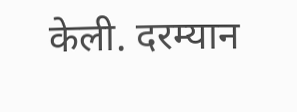केली. दरम्यान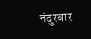नंदुरबार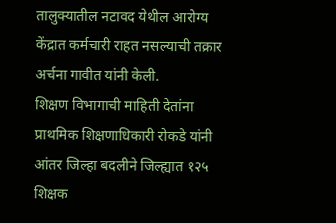तालुक्यातील नटावद येथील आरोग्य केंद्रात कर्मचारी राहत नसल्याची तक्रार अर्चना गावीत यांनी केली.
शिक्षण विभागाची माहिती देतांना प्राथमिक शिक्षणाधिकारी रोकडे यांनी आंतर जिल्हा बदलीने जिल्ह्यात १२५ शिक्षक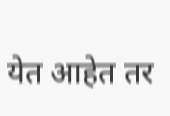येत आहेत तर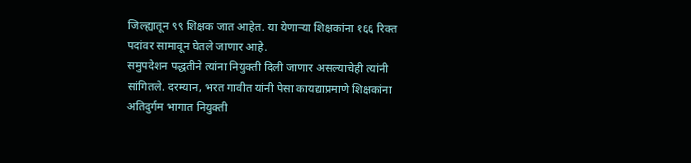जिल्ह्यातून ९९ शिक्षक जात आहेत. या येणाऱ्या शिक्षकांना १६६ रिक्त पदांवर सामावून घेतले जाणार आहे.
समुपदेशन पद्धतीने त्यांना नियुक्ती दिली जाणार असल्याचेही त्यांनी सांगितले. दरम्यान, भरत गावीत यांनी पेसा कायद्याप्रमाणे शिक्षकांना अतिदुर्गम भागात नियुक्ती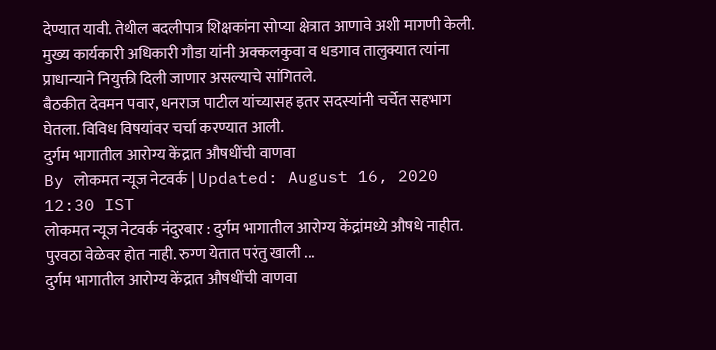देण्यात यावी. तेथील बदलीपात्र शिक्षकांना सोप्या क्षेत्रात आणावे अशी मागणी केली. मुख्य कार्यकारी अधिकारी गौडा यांनी अक्कलकुवा व धडगाव तालुक्यात त्यांना प्राधान्याने नियुक्ती दिली जाणार असल्याचे सांगितले.
बैठकीत देवमन पवार, धनराज पाटील यांच्यासह इतर सदस्यांनी चर्चेत सहभाग घेतला. विविध विषयांवर चर्चा करण्यात आली.
दुर्गम भागातील आरोग्य केंद्रात औषधींची वाणवा
By लोकमत न्यूज नेटवर्क | Updated: August 16, 2020 12:30 IST
लोकमत न्यूज नेटवर्क नंदुरबार : दुर्गम भागातील आरोग्य केंद्रांमध्ये औषधे नाहीत. पुरवठा वेळेवर होत नाही. रुग्ण येतात परंतु खाली ...
दुर्गम भागातील आरोग्य केंद्रात औषधींची वाणवा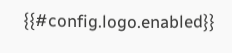{{#config.logo.enabled}}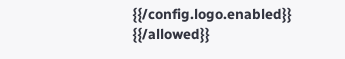{{/config.logo.enabled}}
{{/allowed}}